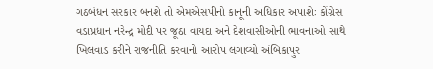ગઠબંધન સરકાર બનશે તો એમએસપીનો કાનૂની અધિકાર અપાશેઃ કોંગ્રેસ
વડાપ્રધાન નરેન્દ્ર મોદી પર જૂઠા વાયદા અને દેશવાસીઓની ભાવનાઓ સાથે ખિલવાડ કરીને રાજનીતિ કરવાનો આરોપ લગાવ્યો અંબિકાપુર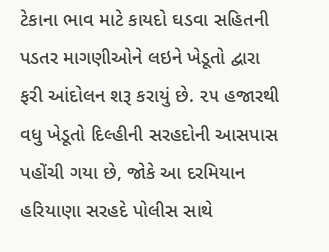ટેકાના ભાવ માટે કાયદો ઘડવા સહિતની પડતર માગણીઓને લઇને ખેડૂતો દ્વારા ફરી આંદોલન શરૂ કરાયું છે. ૨૫ હજારથી વધુ ખેડૂતો દિલ્હીની સરહદોની આસપાસ પહોંચી ગયા છે, જોકે આ દરમિયાન હરિયાણા સરહદે પોલીસ સાથે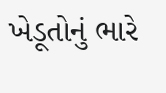ખેડૂતોનું ભારે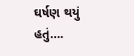ઘર્ષણ થયું હતું….